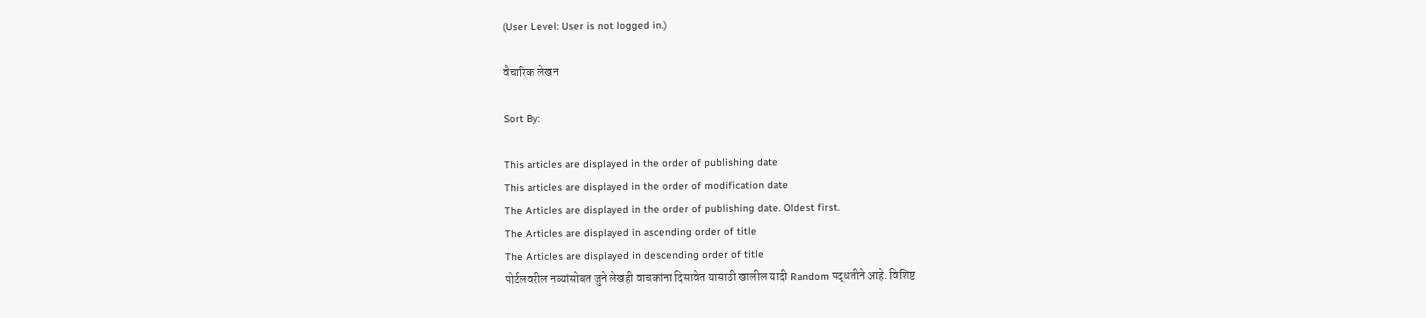(User Level: User is not logged in.)

वैचारिक लेखन

Sort By:

This articles are displayed in the order of publishing date
This articles are displayed in the order of modification date
The Articles are displayed in the order of publishing date. Oldest first.
The Articles are displayed in ascending order of title
The Articles are displayed in descending order of title
पोर्टलवरील नव्यांसोबत जुने लेखही वाचकांना दिसावेत यासाठी खालील यादी Random पद्धतीने आहे. विशिष्ट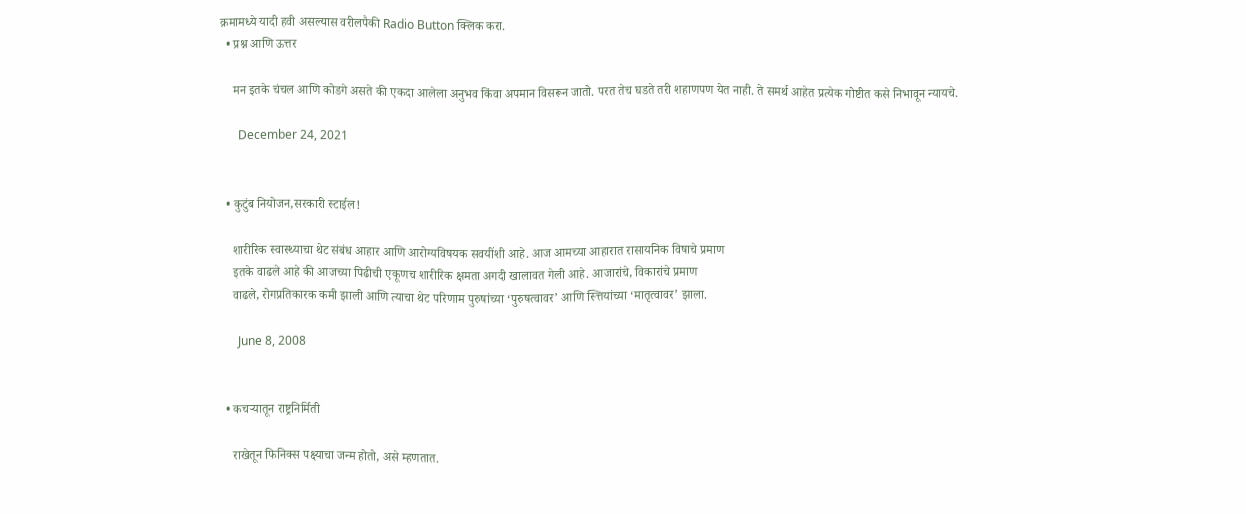क्रमामध्ये यादी हवी असल्यास वरीलपैकी Radio Button क्लिक करा.
  • प्रश्न आणि ऊत्तर

    मन इतके चंचल आणि कोडगे असते की एकदा आलेला अनुभव किंवा अपमान विसरून जातो. परत तेच घडते तरी शहाणपण येत नाही. ते समर्थ आहेत प्रत्येक गोष्टीत कसे निभावून न्यायचे.

      December 24, 2021


  • कुटुंब नियोजन,सरकारी स्टाईल!

    शारीरिक स्वास्थ्याचा थेट संबंध आहार आणि आरोग्यविषयक सवयींशी आहे. आज आमच्या आहारात रासायनिक विषाचे प्रमाण
    इतके वाढले आहे की आजच्या पिढीची एकूणच शारीरिक क्षमता अगदी खालावत गेली आहे. आजारांचे, विकारांचे प्रमाण
    वाढले, रोगप्रतिकारक कमी झाली आणि त्याचा थेट परिणाम पुरुषांच्या ‘पुरुषत्वावर’ आणि स्त्तियांच्या ‘मातृत्वावर’ झाला.

      June 8, 2008


  • कचर्‍यातून राष्ट्रनिर्मिती

    राखेतून फिनिक्स पक्ष्याचा जन्म होतो, असे म्हणतात.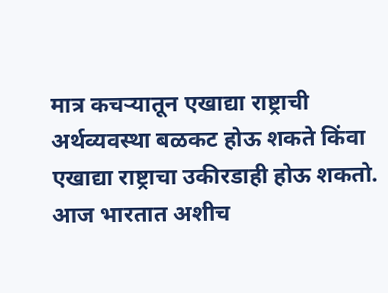मात्र कचऱ्यातून एखाद्या राष्ट्राची अर्थव्यवस्था बळकट होऊ शकते किंवा एखाद्या राष्ट्राचा उकीरडाही होऊ शकतो. आज भारतात अशीच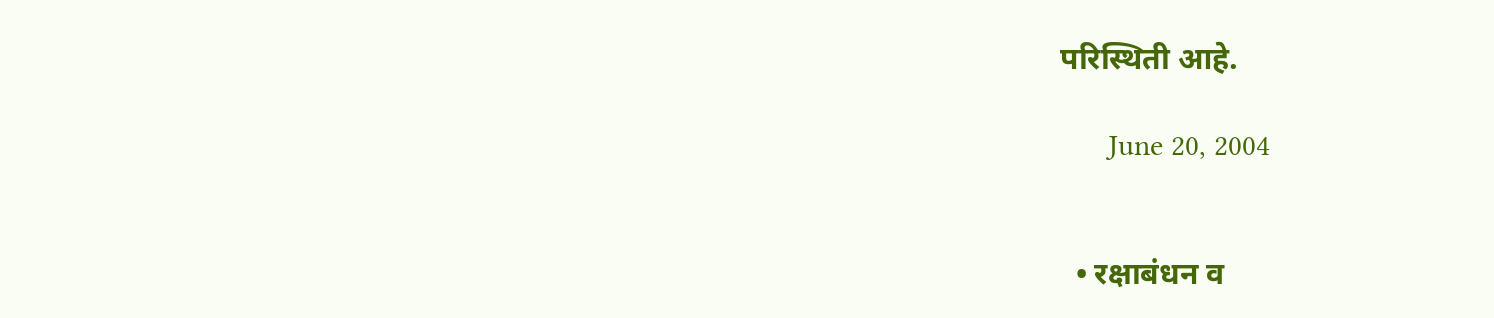परिस्थिती आहे.

      June 20, 2004


  • रक्षाबंधन व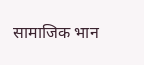सामाजिक भान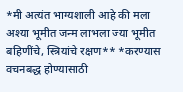*मी अत्यंत भाग्यशाली आहे की मला अश्या भूमीत जन्म लाभला ज्या भूमीत बहिणींचे, स्त्रियांचे रक्षण** *करण्यास वचनबद्ध होण्यासाठी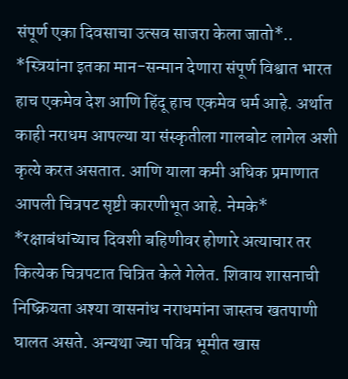संपूर्ण एका दिवसाचा उत्सव साजरा केला जातो*.. *स्त्रियांना इतका मान-सन्मान देणारा संपूर्ण विश्वात भारत हाच एकमेव देश आणि हिंदू हाच एकमेव धर्म आहे. अर्थात काही नराधम आपल्या या संस्कृतीला गालबोट लागेल अशी कृत्ये करत असतात. आणि याला कमी अधिक प्रमाणात आपली चित्रपट सृष्टी कारणीभूत आहे. नेमके* *रक्षाबंधांच्याच दिवशी बहिणीवर होणारे अत्याचार तर कित्येक चित्रपटात चित्रित केले गेलेत. शिवाय शासनाची निष्क्रियता अश्या वासनांध नराधमांना जास्तच खतपाणी घालत असते. अन्यथा ज्या पवित्र भूमीत खास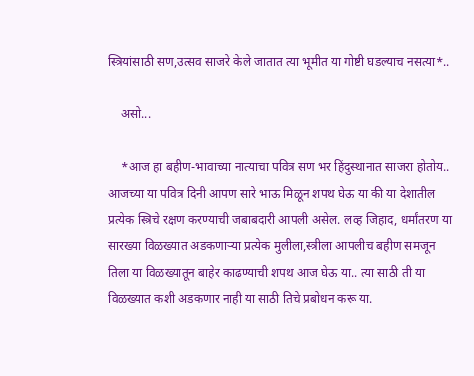स्त्रियांसाठी सण,उत्सव साजरे केले जातात त्या भूमीत या गोष्टी घडल्याच नसत्या*..

    असो...

    *आज हा बहीण-भावाच्या नात्याचा पवित्र सण भर हिंदुस्थानात साजरा होतोय.. आजच्या या पवित्र दिनी आपण सारे भाऊ मिळून शपथ घेऊ या की या देशातील प्रत्येक स्त्रिचे रक्षण करण्याची जबाबदारी आपली असेल. लव्ह जिहाद, धर्मांतरण या सारख्या विळख्यात अडकणाऱ्या प्रत्येक मुलीला,स्त्रीला आपलीच बहीण समजून तिला या विळख्यातून बाहेर काढण्याची शपथ आज घेऊ या.. त्या साठी ती या विळख्यात कशी अडकणार नाही या साठी तिचे प्रबोधन करू या.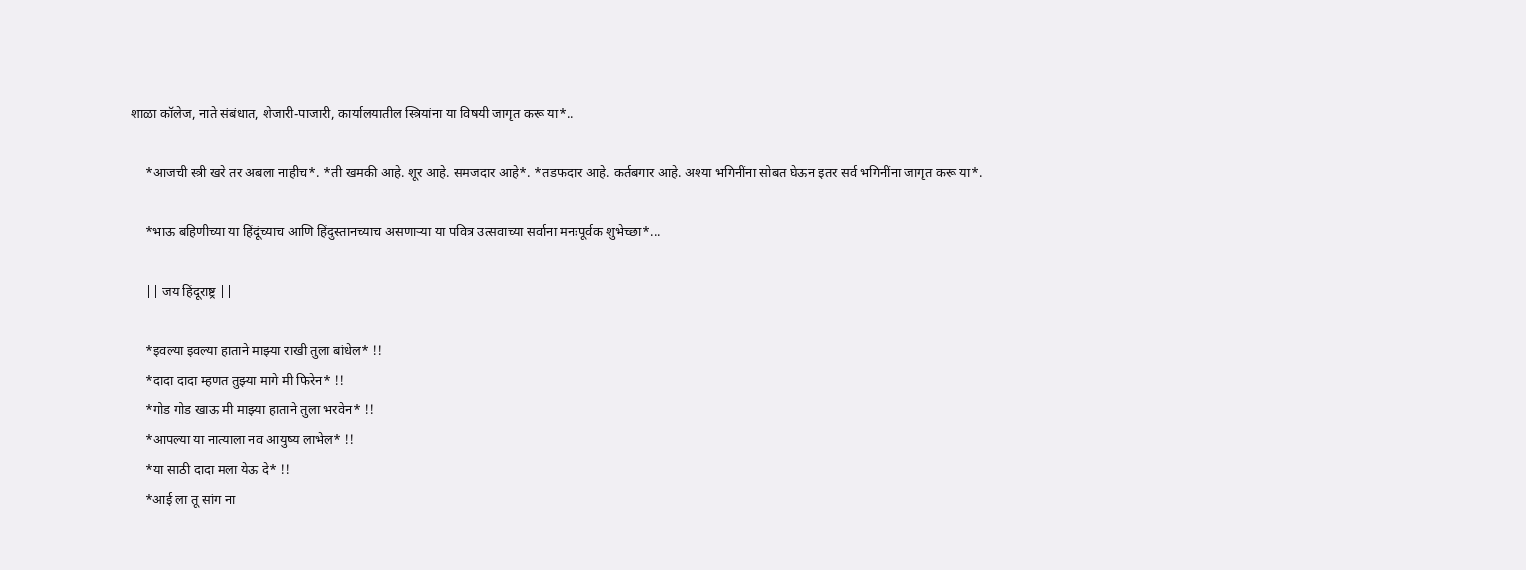शाळा कॉलेज, नाते संबंधात, शेजारी-पाजारी, कार्यालयातील स्त्रियांना या विषयी जागृत करू या*..

    *आजची स्त्री खरे तर अबला नाहीच*. *ती खमकी आहे. शूर आहे. समजदार आहे*. *तडफदार आहे. कर्तबगार आहे. अश्या भगिनींना सोबत घेऊन इतर सर्व भगिनींना जागृत करू या*.

    *भाऊ बहिणीच्या या हिंदूंच्याच आणि हिंदुस्तानच्याच असणाऱ्या या पवित्र उत्सवाच्या सर्वाना मनःपूर्वक शुभेच्छा*...

    || जय हिंदूराष्ट्र ||

    *इवल्या इवल्या हाताने माझ्या राखी तुला बांधेल* !!
    *दादा दादा म्हणत तुझ्या मागे मी फिरेन* !!
    *गोड गोड खाऊ मी माझ्या हाताने तुला भरवेन* !!
    *आपल्या या नात्याला नव आयुष्य लाभेल* !!
    *या साठी दादा मला येऊ दे* !!
    *आई ला तू सांग ना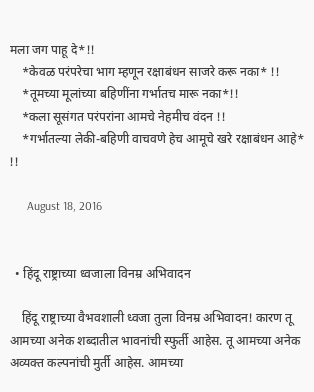मला जग पाहू दे*!!
    *केवळ परंपरेचा भाग म्हणून रक्षाबंधन साजरे करू नका* !!
    *तूमच्या मूलांच्या बहिणींना गर्भातच मारू नका*!!
    *कला सूसंगत परंपरांना आमचे नेहमीच वंदन !!
    *गर्भातल्या लेकी-बहिणी वाचवणे हेच आमूचे खरे रक्षाबंधन आहे* !!

      August 18, 2016


  • हिंदू राष्ट्राच्या ध्वजाला विनम्र अभिवादन

    हिंदू राष्ट्राच्या वैभवशाली ध्वजा तुला विनम्र अभिवादन! कारण तू आमच्या अनेक शब्दातील भावनांची स्फुर्ती आहेस. तू आमच्या अनेक अव्यक्‍त कल्पनांची मुर्ती आहेस. आमच्या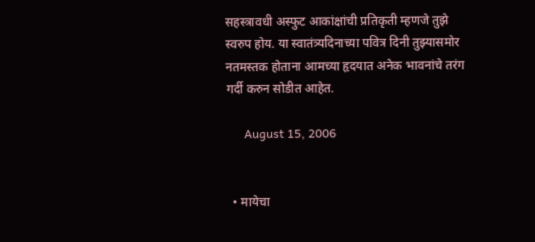सहस्त्रावधी अस्फुट आकांक्षांची प्रतिकृती म्हणजे तुझे स्वरुप होय. या स्वातंत्र्यदिनाच्या पवित्र दिनी तुझ्यासमोर नतमस्तक होताना आमच्या हृदयात अनेक भावनांचे तरंग गर्दी करुन सोडीत आहेत.

      August 15, 2006


  • मायेचा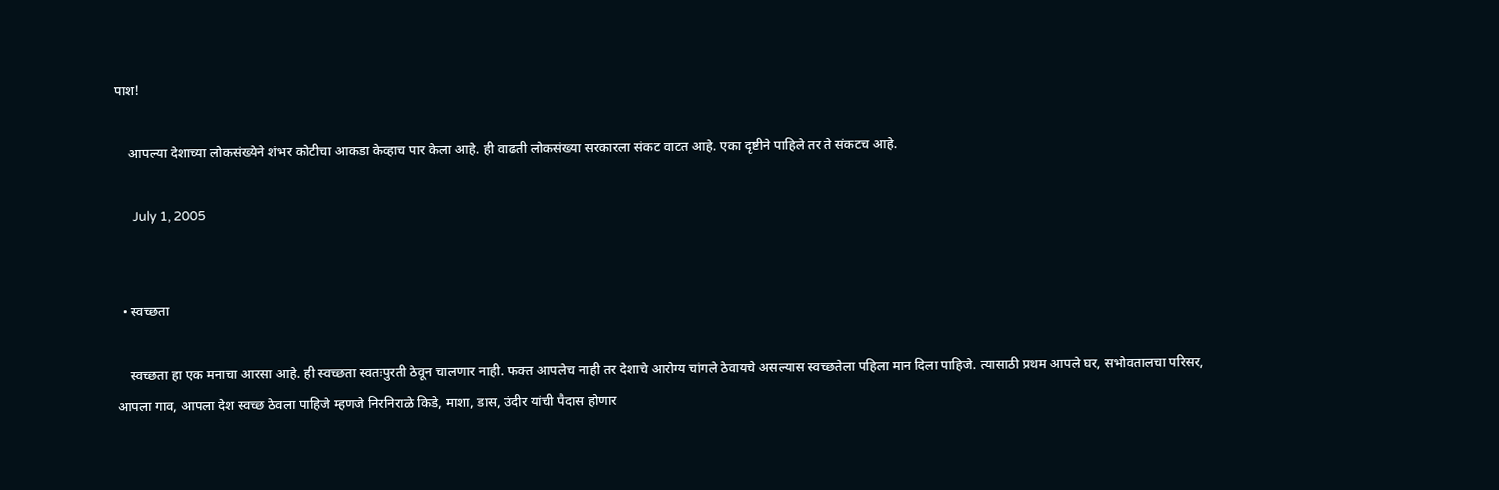पाश!

    आपल्या देशाच्या लोकसंख्येने शंभर कोटीचा आकडा केव्हाच पार केला आहे. ही वाढती लोकसंख्या सरकारला संकट वाटत आहे. एका दृष्टीने पाहिले तर ते संकटच आहे.

      July 1, 2005


  • स्वच्छता

    स्वच्छता हा एक मनाचा आरसा आहे. ही स्वच्छता स्वतःपुरती ठेवून चालणार नाही. फक्त आपलेच नाही तर देशाचे आरोग्य चांगले ठेवायचे असल्यास स्वच्छतेला पहिला मान दिला पाहिजे. त्यासाठी प्रथम आपले घर, सभोवतालचा परिसर, आपला गाव, आपला देश स्वच्छ ठेवला पाहिजे म्हणजे निरनिराळे किडे, माशा, डास, उंदीर यांची पैदास होणार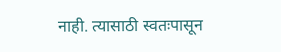नाही. त्यासाठी स्वतःपासून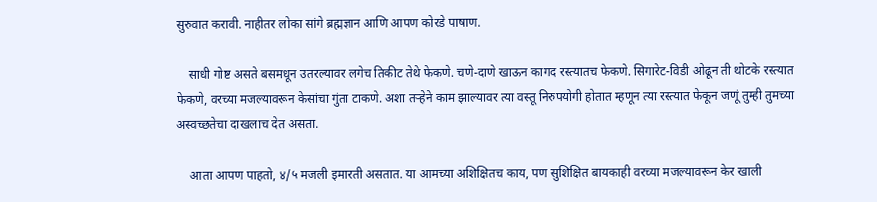सुरुवात करावी. नाहीतर लोका सांगे ब्रह्मज्ञान आणि आपण कोरडे पाषाण.

    साधी गोष्ट असते बसमधून उतरल्यावर लगेच तिकीट तेथे फेकणे. चणे-दाणे खाऊन कागद रस्त्यातच फेकणे. सिगारेट-विडी ओढून ती थोटके रस्त्यात फेकणे, वरच्या मजल्यावरून केसांचा गुंता टाकणे. अशा तऱ्हेने काम झाल्यावर त्या वस्तू निरुपयोगी होतात म्हणून त्या रस्त्यात फेकून जणूं तुम्ही तुमच्या अस्वच्छतेचा दाखलाच देत असता.

    आता आपण पाहतो, ४/५ मजली इमारती असतात. या आमच्या अशिक्षितच काय, पण सुशिक्षित बायकाही वरच्या मजल्यावरून केर खाली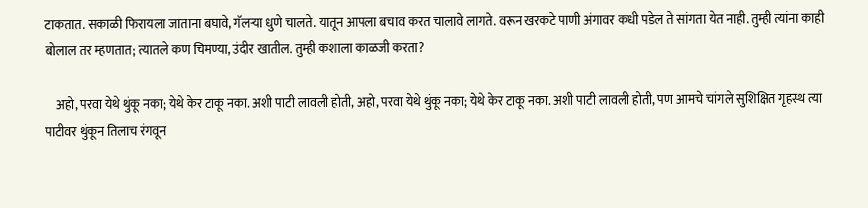टाकतात. सकाळी फिरायला जाताना बघावे, गॅलऱ्या धुणे चालते. यातून आपला बचाव करत चालावे लागते. वरून खरकटे पाणी अंगावर कधी पडेल ते सांगता येत नाही. तुम्ही त्यांना काही बोलाल तर म्हणतात; त्यातले कण चिमण्या, उंदीर खातील. तुम्ही कशाला काळजी करता?

    अहो, परवा येथे थुंकू नका; येथे केर टाकू नका. अशी पाटी लावली होती, अहो, परवा येथे थुंकू नका; येथे केर टाकू नका. अशी पाटी लावली होती, पण आमचे चांगले सुशिक्षित गृहस्थ त्या पाटीवर थुंकून तिलाच रंगवून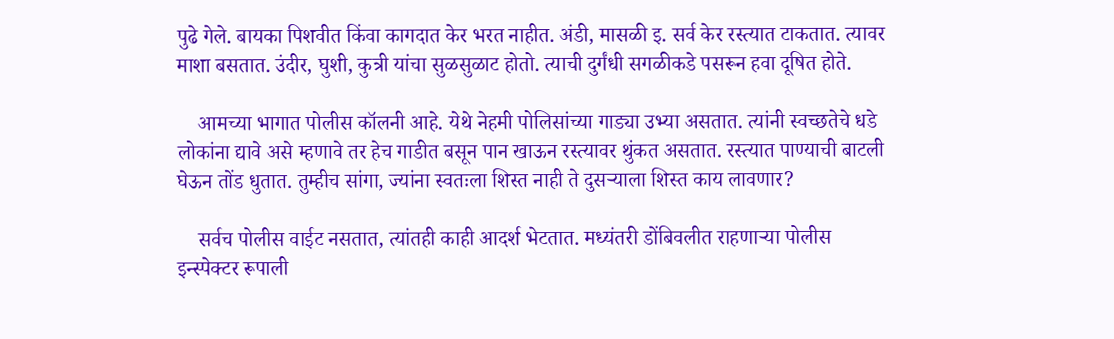पुढे गेले. बायका पिशवीत किंवा कागदात केर भरत नाहीत. अंडी, मासळी इ. सर्व केर रस्त्यात टाकतात. त्यावर माशा बसतात. उंदीर, घुशी, कुत्री यांचा सुळसुळाट होतो. त्याची दुर्गंधी सगळीकडे पसरून हवा दूषित होते.

    आमच्या भागात पोलीस कॉलनी आहे. येथे नेहमी पोलिसांच्या गाड्या उभ्या असतात. त्यांनी स्वच्छतेचे धडे लोकांना द्यावे असे म्हणावे तर हेच गाडीत बसून पान खाऊन रस्त्यावर थुंकत असतात. रस्त्यात पाण्याची बाटली घेऊन तोंड धुतात. तुम्हीच सांगा, ज्यांना स्वतःला शिस्त नाही ते दुसऱ्याला शिस्त काय लावणार?

    सर्वच पोलीस वाईट नसतात, त्यांतही काही आदर्श भेटतात. मध्यंतरी डोंबिवलीत राहणाऱ्या पोलीस इन्स्पेक्टर रूपाली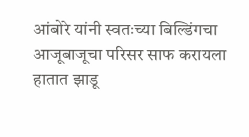आंबोरे यांनी स्वतःच्या बिल्डिंगचा आजूबाजूचा परिसर साफ करायला हातात झाडू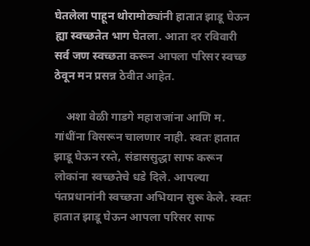घेतलेला पाहून थोरामोठ्यांनी हातात झाडू घेऊन ह्या स्वच्छतेत भाग घेतला. आता दर रविवारी सर्व जण स्वच्छता करून आपला परिसर स्वच्छ ठेवून मन प्रसन्न ठेवीत आहेत.

    अशा वेळी गाडगे महाराजांना आणि म. गांधींना विसरून चालणार नाही. स्वतः हातात झाडू घेऊन रस्ते, संडाससुद्धा साफ करून लोकांना स्वच्छतेचे धडे दिले. आपल्या पंतप्रधानांनी स्वच्छता अभियान सुरू केले. स्वतः हातात झाडू घेऊन आपला परिसर साफ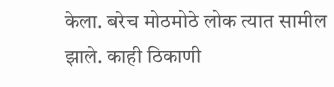केला. बरेच मोठमोठे लोक त्यात सामील झाले. काही ठिकाणी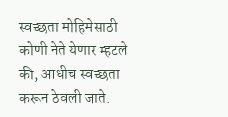स्वच्छता मोहिमेसाठी कोणी नेते येणार म्हटले की, आधीच स्वच्छता करून ठेवली जाते.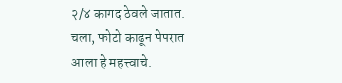२/४ कागद ठेवले जातात. चला, फोटो काढून पेपरात आला हे महत्त्वाचे.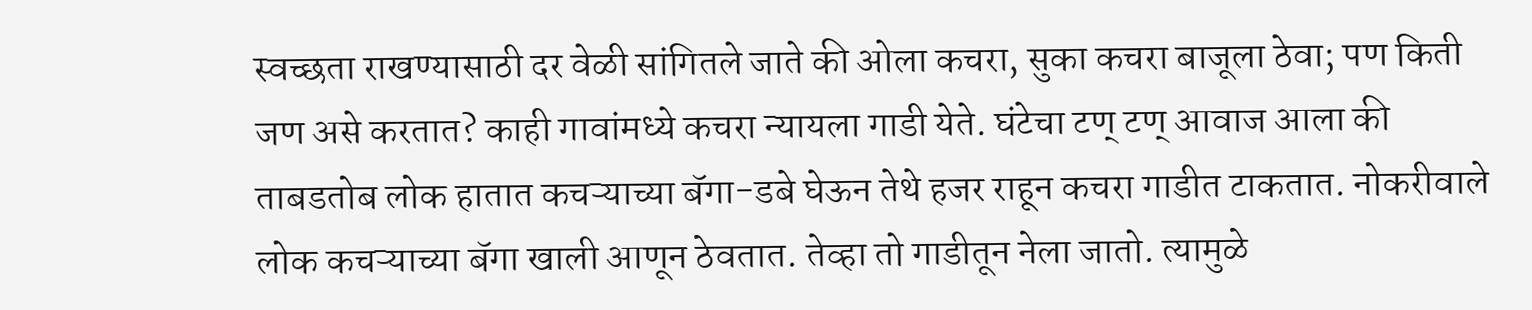स्वच्छता राखण्यासाठी दर वेळी सांगितले जाते की ओला कचरा, सुका कचरा बाजूला ठेवा; पण किती जण असे करतात? काही गावांमध्ये कचरा न्यायला गाडी येते. घंटेचा टण् टण् आवाज आला की ताबडतोब लोक हातात कचऱ्याच्या बॅगा-डबे घेऊन तेथे हजर राहून कचरा गाडीत टाकतात. नोकरीवाले लोक कचऱ्याच्या बॅगा खाली आणून ठेवतात. तेव्हा तो गाडीतून नेला जातो. त्यामुळे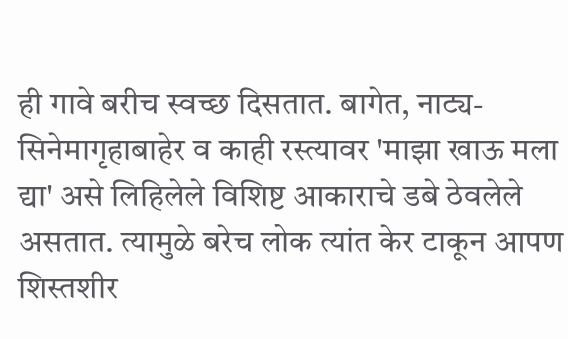ही गावे बरीच स्वच्छ दिसतात. बागेत, नाट्य-सिनेमागृहाबाहेर व काही रस्त्यावर 'माझा खाऊ मला द्या' असे लिहिलेले विशिष्ट आकाराचे डबे ठेवलेले असतात. त्यामुळे बरेच लोक त्यांत केर टाकून आपण शिस्तशीर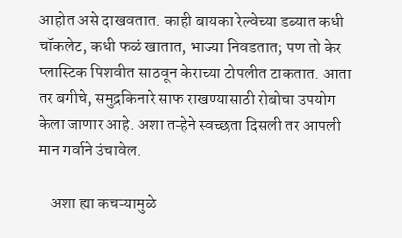आहोत असे दाखवतात. काही बायका रेल्वेच्या डब्यात कधी चॉकलेट, कधी फळं खातात, भाज्या निवडतात; पण तो केर प्लास्टिक पिशवीत साठवून केराच्या टोपलीत टाकतात. आता तर बगीचे, समुद्रकिनारे साफ राखण्यासाठी रोबोचा उपयोग केला जाणार आहे. अशा तऱ्हेने स्वच्छता दिसली तर आपली मान गर्वाने उंचावेल.

    अशा ह्या कचऱ्यामुळे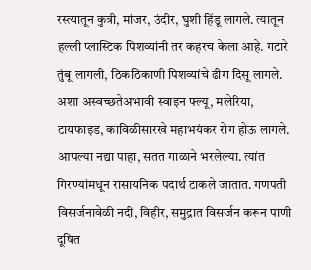रस्त्यातून कुत्री, मांजर, उंदीर, घुशी हिंडू लागले. त्यातून हल्ली प्लास्टिक पिशव्यांनी तर कहरच केला आहे. गटारे तुंबू लागली, ठिकठिकाणी पिशव्यांचे ढीग दिसू लागले. अशा अस्वच्छतेअभावी स्वाइन फ्ल्यू, मलेरिया, टायफाइड, काविळीसारखे महाभयंकर रोग होऊ लागले. आपल्या नद्या पाहा, सतत गाळाने भरलेल्या. त्यांत गिरण्यांमधून रासायनिक पदार्थ टाकले जातात. गणपती विसर्जनावेळी नदी, विहीर, समुद्रात विसर्जन करून पाणी दूषित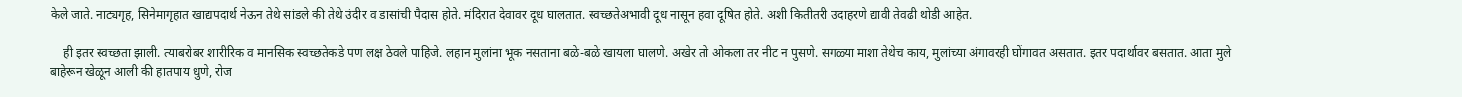केले जाते. नाट्यगृह, सिनेमागृहात खाद्यपदार्थ नेऊन तेथे सांडले की तेथे उंदीर व डासांची पैदास होते. मंदिरात देवावर दूध घालतात. स्वच्छतेअभावी दूध नासून हवा दूषित होते. अशी कितीतरी उदाहरणे द्यावी तेवढी थोडी आहेत.

    ही इतर स्वच्छता झाली. त्याबरोबर शारीरिक व मानसिक स्वच्छतेकडे पण लक्ष ठेवले पाहिजे. लहान मुलांना भूक नसताना बळे-बळे खायला घालणे. अखेर तो ओकला तर नीट न पुसणे. सगळ्या माशा तेथेच काय, मुलांच्या अंगावरही घोंगावत असतात. इतर पदार्थावर बसतात. आता मुले बाहेरून खेळून आली की हातपाय धुणे, रोज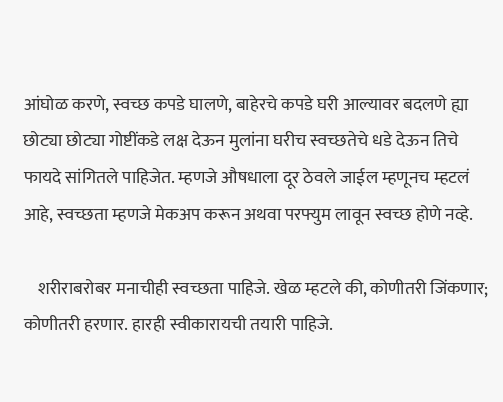आंघोळ करणे, स्वच्छ कपडे घालणे, बाहेरचे कपडे घरी आल्यावर बदलणे ह्या छोट्या छोट्या गोष्टींकडे लक्ष देऊन मुलांना घरीच स्वच्छतेचे धडे देऊन तिचे फायदे सांगितले पाहिजेत. म्हणजे औषधाला दूर ठेवले जाईल म्हणूनच म्हटलं आहे, स्वच्छता म्हणजे मेकअप करून अथवा परफ्युम लावून स्वच्छ होणे नव्हे.

    शरीराबरोबर मनाचीही स्वच्छता पाहिजे. खेळ म्हटले की, कोणीतरी जिंकणार; कोणीतरी हरणार. हारही स्वीकारायची तयारी पाहिजे.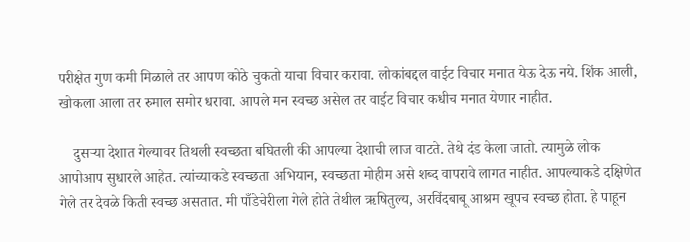परीक्षेत गुण कमी मिळाले तर आपण कोठे चुकतो याचा विचार करावा. लोकांबद्दल वाईट विचार मनात येऊ देऊ नये. शिंक आली, खोकला आला तर रुमाल समोर धरावा. आपले मन स्वच्छ असेल तर वाईट विचार कधीच मनात येणार नाहीत.

    दुसऱ्या देशात गेल्यावर तिथली स्वच्छता बघितली की आपल्या देशाची लाज वाटते. तेथे दंड केला जातो. त्यामुळे लोक आपोआप सुधारले आहेत. त्यांच्याकडे स्वच्छता अभियान, स्वच्छता मोहीम असे शब्द वापरावे लागत नाहीत. आपल्याकडे दक्षिणेत गेले तर देवळे किती स्वच्छ असतात. मी पाँडेचेरीला गेले होते तेथील ऋषितुल्य, अरविंदबाबू आश्रम खूपच स्वच्छ होता. हे पाहून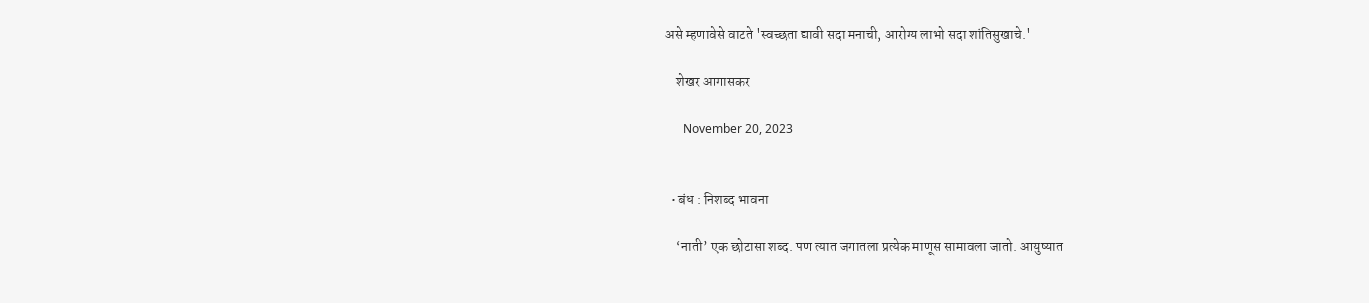असे म्हणावेसे वाटते 'स्वच्छता द्यावी सदा मनाची, आरोग्य लाभो सदा शांतिसुखाचे.'

    शेखर आगासकर

      November 20, 2023


  • बंध : निशब्द भावना

    ‘नाती’ एक छोटासा शब्द. पण त्यात जगातला प्रत्येक माणूस सामावला जातो. आयुष्यात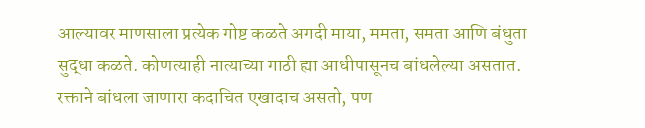आल्यावर माणसाला प्रत्येक गोष्ट कळते अगदी माया, ममता, समता आणि बंधुता सुद्धा कळते. कोणत्याही नात्याच्या गाठी ह्या आधीपासूनच बांधलेल्या असतात. रक्ताने बांधला जाणारा कदाचित एखादाच असतो, पण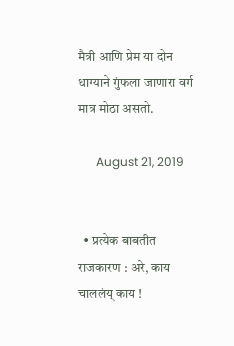मैत्री आणि प्रेम या दोन धाग्याने गुंफला जाणारा वर्ग मात्र मोठा असतो.

      August 21, 2019


  • प्रत्येक बाबतीत राजकारण : अरे, काय चाललंय् काय !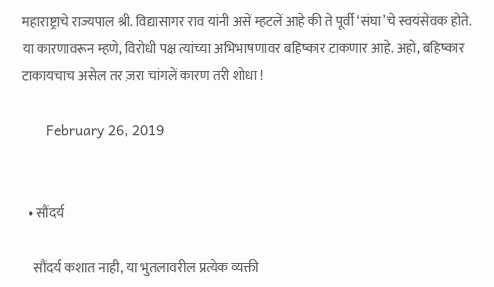महाराष्ट्राचे राज्यपाल श्री. विद्यासागर राव यांनी असें म्हटलें आहे की ते पूर्वी ‘संघा’चे स्वयंसेवक होते. या कारणावरून म्हणे, विरोधी पक्ष त्यांच्या अभिभाषणावर बहिष्कार टाकणार आहे. अहो, बहिष्कार टाकायचाच असेल तर ज़रा चांगलें कारण तरी शोधा !

      February 26, 2019


  • सौंदर्य

    सौंदर्य कशात नाही, या भुतलावरील प्रत्येक व्यक्ती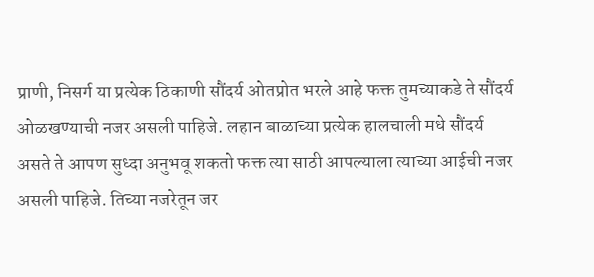प्राणी, निसर्ग या प्रत्येक ठिकाणी सौंदर्य ओतप्रोत भरले आहे फक्त तुमच्याकडे ते सौंदर्य ओळखण्याची नजर असली पाहिजे. लहान बाळाच्या प्रत्येक हालचाली मधे सौंदर्य असते ते आपण सुध्दा अनुभवू शकतो फक्त त्या साठी आपल्याला त्याच्या आईची नजर असली पाहिजे. तिच्या नजरेतून जर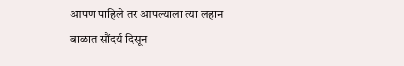आपण पाहिले तर आपल्याला त्या लहान बाळात सौंदर्य दिसून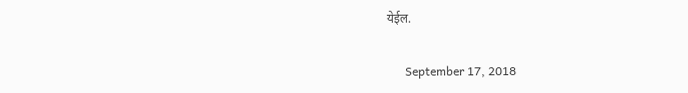येईल.

      September 17, 2018